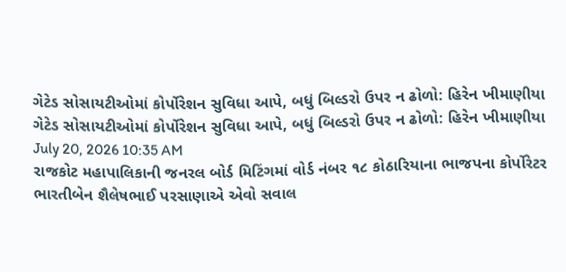ગેટેડ સોસાયટીઓમાં કોર્પોરેશન સુવિધા આપે, બધું બિલ્ડરો ઉપર ન ઢોળો: હિરેન ખીમાણીયા
ગેટેડ સોસાયટીઓમાં કોર્પોરેશન સુવિધા આપે, બધું બિલ્ડરો ઉપર ન ઢોળો: હિરેન ખીમાણીયા
July 20, 2026 10:35 AM
રાજકોટ મહાપાલિકાની જનરલ બોર્ડ મિટિંગમાં વોર્ડ નંબર ૧૮ કોઠારિયાના ભાજપના કોર્પોરેટર ભારતીબેન શૈલેષભાઈ પરસાણાએ એવો સવાલ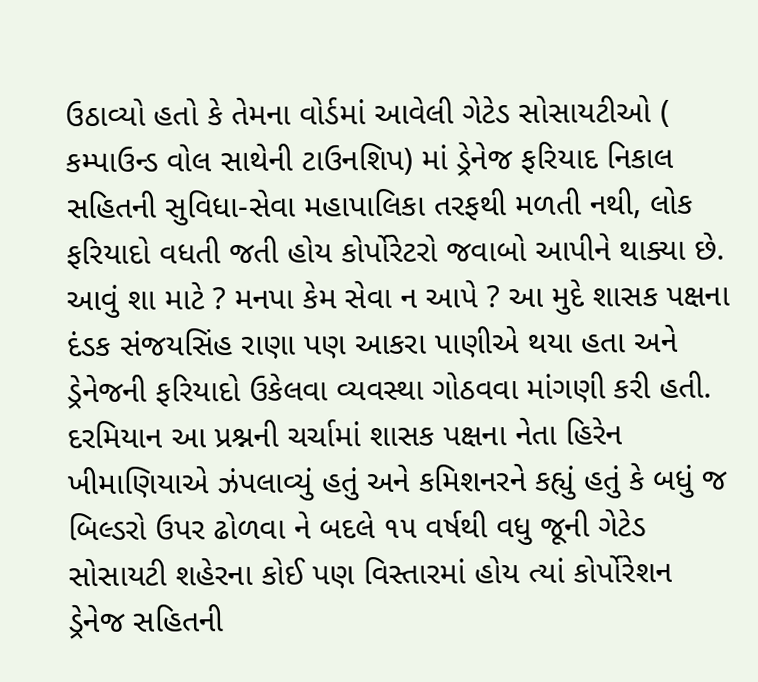ઉઠાવ્યો હતો કે તેમના વોર્ડમાં આવેલી ગેટેડ સોસાયટીઓ ( કમ્પાઉન્ડ વોલ સાથેની ટાઉનશિપ) માં ડ્રેનેજ ફરિયાદ નિકાલ સહિતની સુવિધા-સેવા મહાપાલિકા તરફથી મળતી નથી, લોક ફરિયાદો વધતી જતી હોય કોર્પોરેટરો જવાબો આપીને થાક્યા છે. આવું શા માટે ? મનપા કેમ સેવા ન આપે ? આ મુદે શાસક પક્ષના દંડક સંજયસિંહ રાણા પણ આકરા પાણીએ થયા હતા અને ડ્રેનેજની ફરિયાદો ઉકેલવા વ્યવસ્થા ગોઠવવા માંગણી કરી હતી.
દરમિયાન આ પ્રશ્નની ચર્ચામાં શાસક પક્ષના નેતા હિરેન ખીમાણિયાએ ઝંપલાવ્યું હતું અને કમિશનરને કહ્યું હતું કે બધું જ બિલ્ડરો ઉપર ઢોળવા ને બદલે ૧૫ વર્ષથી વધુ જૂની ગેટેડ સોસાયટી શહેરના કોઈ પણ વિસ્તારમાં હોય ત્યાં કોર્પોરેશન ડ્રેનેજ સહિતની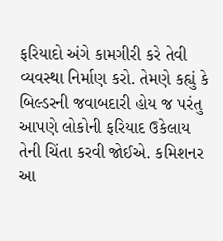ફરિયાદો અંગે કામગીરી કરે તેવી વ્યવસ્થા નિર્માણ કરો. તેમણે કહ્યું કે બિલ્ડરની જવાબદારી હોય જ પરંતુ આપણે લોકોની ફરિયાદ ઉકેલાય તેની ચિંતા કરવી જોઈએ. કમિશનર આ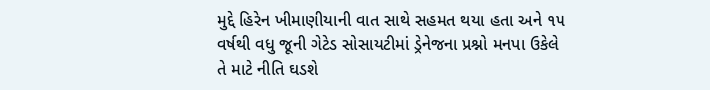મુદ્દે હિરેન ખીમાણીયાની વાત સાથે સહમત થયા હતા અને ૧૫ વર્ષથી વધુ જૂની ગેટેડ સોસાયટીમાં ડ્રેનેજના પ્રશ્નો મનપા ઉકેલે તે માટે નીતિ ઘડશે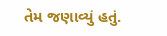તેમ જણાવ્યું હતું.